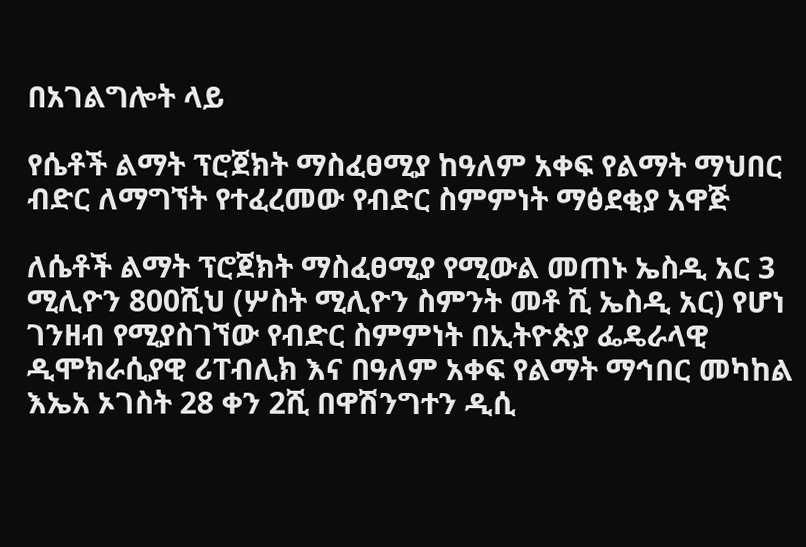በአገልግሎት ላይ

የሴቶች ልማት ፕሮጀክት ማስፈፀሚያ ከዓለም አቀፍ የልማት ማህበር ብድር ለማግኘት የተፈረመው የብድር ስምምነት ማፅደቂያ አዋጅ

ለሴቶች ልማት ፕሮጀክት ማስፈፀሚያ የሚውል መጠኑ ኤስዲ አር 3 ሚሊዮን 800ሺህ (ሦስት ሚሊዮን ስምንት መቶ ሺ ኤስዲ አር) የሆነ ገንዘብ የሚያስገኘው የብድር ስምምነት በኢትዮጵያ ፌዴራላዊ ዲሞክራሲያዊ ሪፐብሊክ እና በዓለም አቀፍ የልማት ማኅበር መካከል እኤአ ኦገስት 28 ቀን 2ሺ በዋሽንግተን ዲሲ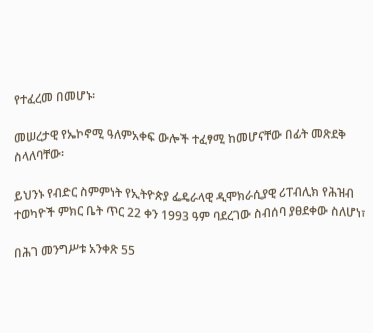የተፈረመ በመሆኑ፡

መሠረታዊ የኤኮኖሚ ዓለምአቀፍ ውሎች ተፈፃሚ ከመሆናቸው በፊት መጽደቅ ስላለባቸው፡

ይህንኑ የብድር ስምምነት የኢትዮጵያ ፌዴራላዊ ዲሞክራሲያዊ ሪፐብሊክ የሕዝብ ተወካዮች ምክር ቤት ጥር 22 ቀን 1993 ዓም ባደረገው ስብሰባ ያፀደቀው ስለሆነ፣

በሕገ መንግሥቱ አንቀጽ 55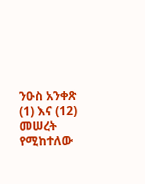ንዑስ አንቀጽ (1) እና (12) መሠረት የሚከተለው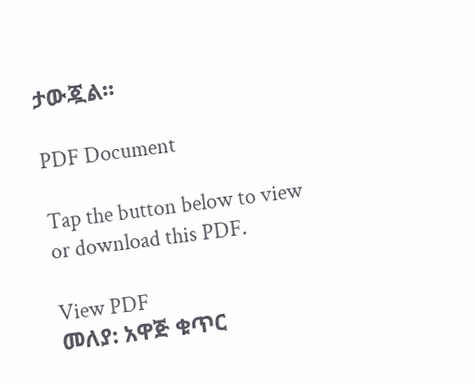ታውጇል።

PDF Document

Tap the button below to view or download this PDF.

View PDF
መለያ: አዋጅ ቁጥር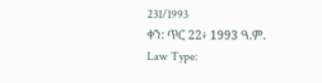231/1993
ቀን: ጥር 22፥ 1993 ዓ.ም.
Law Type: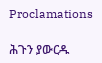Proclamations

ሕጉን ያውርዱ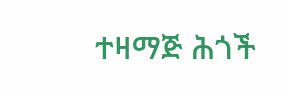ተዛማጅ ሕጎች